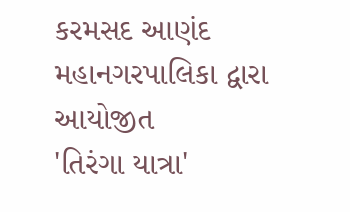કરમસદ આણંદ મહાનગરપાલિકા દ્વારા આયોજીત
'તિરંગા યાત્રા'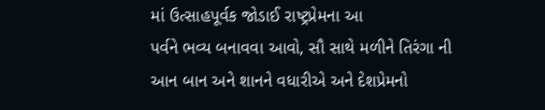માં ઉત્સાહપૂર્વક જોડાઈ રાષ્ટ્રપ્રેમના આ
પર્વને ભવ્ય બનાવવા આવો, સૌ સાથે મળીને તિરંગા ની
આન બાન અને શાનને વધારીએ અને દેશપ્રેમનો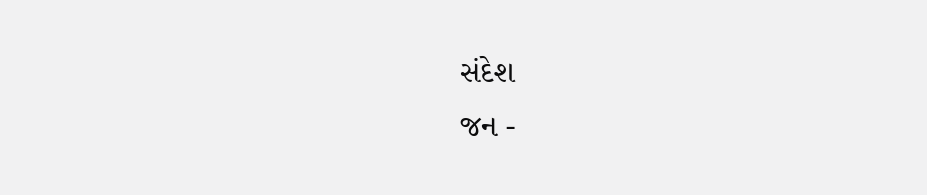સંદેશ
જન -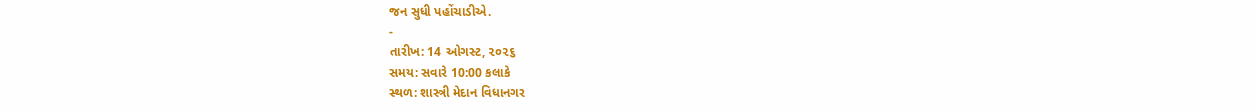જન સુધી પહોંચાડીએ.
-
તારીખ: 14 ઓગસ્ટ, ૨૦૨૬
સમય: સવારે 10:00 કલાકે
સ્થળ: શાસ્ત્રી મેદાન વિધાનગર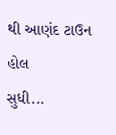થી આણંદ ટાઉન હોલ
સુધી...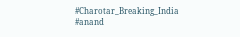#Charotar_Breaking_India #anand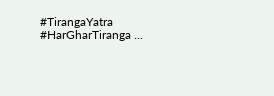#TirangaYatra #HarGharTiranga ...